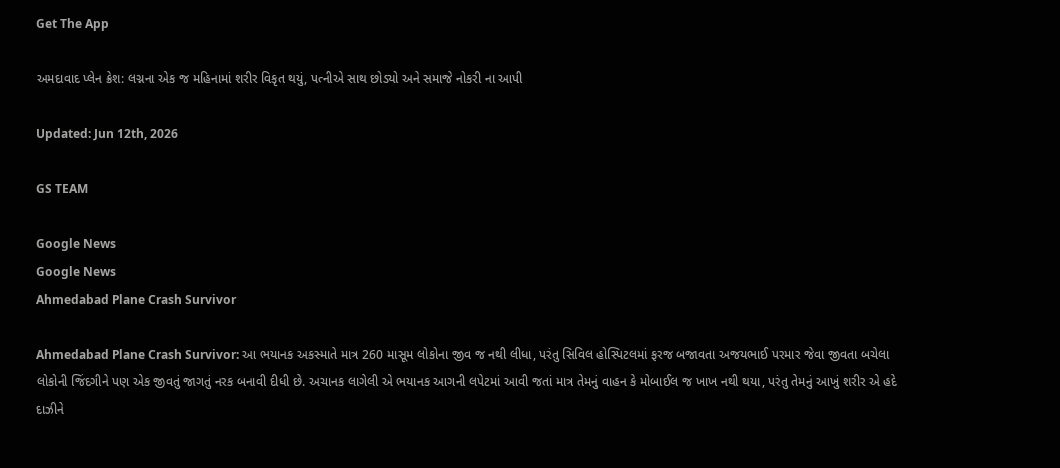Get The App

અમદાવાદ પ્લેન ક્રેશ: લગ્નના એક જ મહિનામાં શરીર વિકૃત થયું, પત્નીએ સાથ છોડ્યો અને સમાજે નોકરી ના આપી

Updated: Jun 12th, 2026

GS TEAM

Google News
Google News
Ahmedabad Plane Crash Survivor

Ahmedabad Plane Crash Survivor: આ ભયાનક અકસ્માતે માત્ર 260 માસૂમ લોકોના જીવ જ નથી લીધા, પરંતુ સિવિલ હોસ્પિટલમાં ફરજ બજાવતા અજયભાઈ પરમાર જેવા જીવતા બચેલા લોકોની જિંદગીને પણ એક જીવતું જાગતું નરક બનાવી દીધી છે. અચાનક લાગેલી એ ભયાનક આગની લપેટમાં આવી જતાં માત્ર તેમનું વાહન કે મોબાઈલ જ ખાખ નથી થયા, પરંતુ તેમનું આખું શરીર એ હદે દાઝીને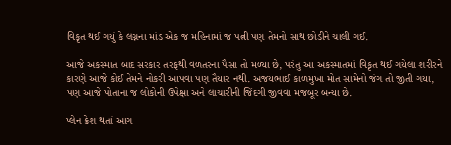વિકૃત થઈ ગયું કે લગ્નના માંડ એક જ મહિનામાં જ પત્ની પણ તેમનો સાથ છોડીને ચાલી ગઈ.

આજે અકસ્માત બાદ સરકાર તરફથી વળતરના પૈસા તો મળ્યા છે, પરંતુ આ અકસ્માતમાં વિકૃત થઈ ગયેલા શરીરને કારણે આજે કોઈ તેમને નોકરી આપવા પણ તૈયાર નથી. અજયભાઈ કાળમુખા મોત સામેનો જંગ તો જીતી ગયા, પણ આજે પોતાના જ લોકોની ઉપેક્ષા અને લાચારીની જિંદગી જીવવા મજબૂર બન્યા છે.

પ્લેન ક્રેશ થતાં આગ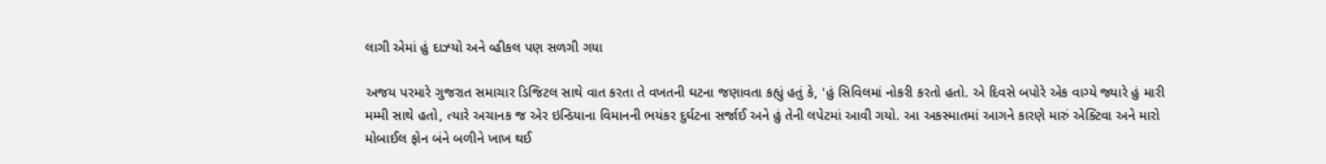લાગી એમાં હું દાઝ્યો અને વ્હીકલ પણ સળગી ગયા

અજય પરમારે ગુજરાત સમાચાર ડિજિટલ સાથે વાત કરતા તે વખતની ઘટના જણાવતા કહ્યું હતું કે, 'હું સિવિલમાં નોકરી કરતો હતો. એ દિવસે બપોરે એક વાગ્યે જ્યારે હું મારી મમ્મી સાથે હતો, ત્યારે અચાનક જ એર ઇન્ડિયાના વિમાનની ભયંકર દુર્ઘટના સર્જાઈ અને હું તેની લપેટમાં આવી ગયો. આ અકસ્માતમાં આગને કારણે મારું એક્ટિવા અને મારો મોબાઈલ ફોન બંને બળીને ખાખ થઈ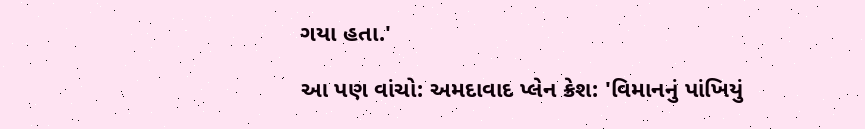ગયા હતા.'

આ પણ વાંચો: અમદાવાદ પ્લેન ક્રેશ: 'વિમાનનું પાંખિયું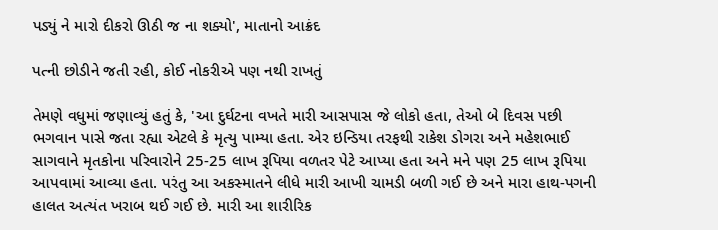પડ્યું ને મારો દીકરો ઊઠી જ ના શક્યો', માતાનો આક્રંદ

પત્ની છોડીને જતી રહી, કોઈ નોકરીએ પણ નથી રાખતું

તેમણે વધુમાં જણાવ્યું હતું કે, 'આ દુર્ઘટના વખતે મારી આસપાસ જે લોકો હતા, તેઓ બે દિવસ પછી ભગવાન પાસે જતા રહ્યા એટલે કે મૃત્યુ પામ્યા હતા. એર ઇન્ડિયા તરફથી રાકેશ ડોગરા અને મહેશભાઈ સાગવાને મૃતકોના પરિવારોને 25-25 લાખ રૂપિયા વળતર પેટે આપ્યા હતા અને મને પણ 25 લાખ રૂપિયા આપવામાં આવ્યા હતા. પરંતુ આ અકસ્માતને લીધે મારી આખી ચામડી બળી ગઈ છે અને મારા હાથ-પગની હાલત અત્યંત ખરાબ થઈ ગઈ છે. મારી આ શારીરિક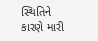સ્થિતિને કારણે મારી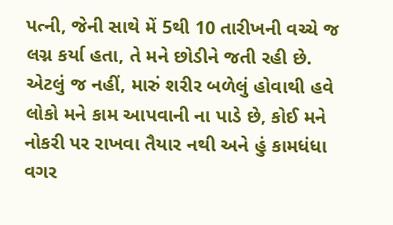પત્ની, જેની સાથે મેં 5થી 10 તારીખની વચ્ચે જ લગ્ન કર્યા હતા, તે મને છોડીને જતી રહી છે. એટલું જ નહીં, મારું શરીર બળેલું હોવાથી હવે લોકો મને કામ આપવાની ના પાડે છે, કોઈ મને નોકરી પર રાખવા તૈયાર નથી અને હું કામધંધા વગર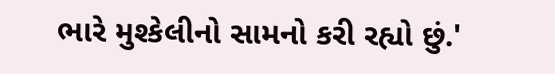ભારે મુશ્કેલીનો સામનો કરી રહ્યો છું.'